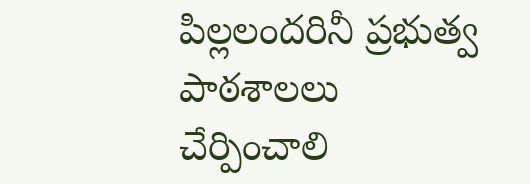పిల్లలందరినీ ప్రభుత్వ పాఠశాలలు చేర్పించాలి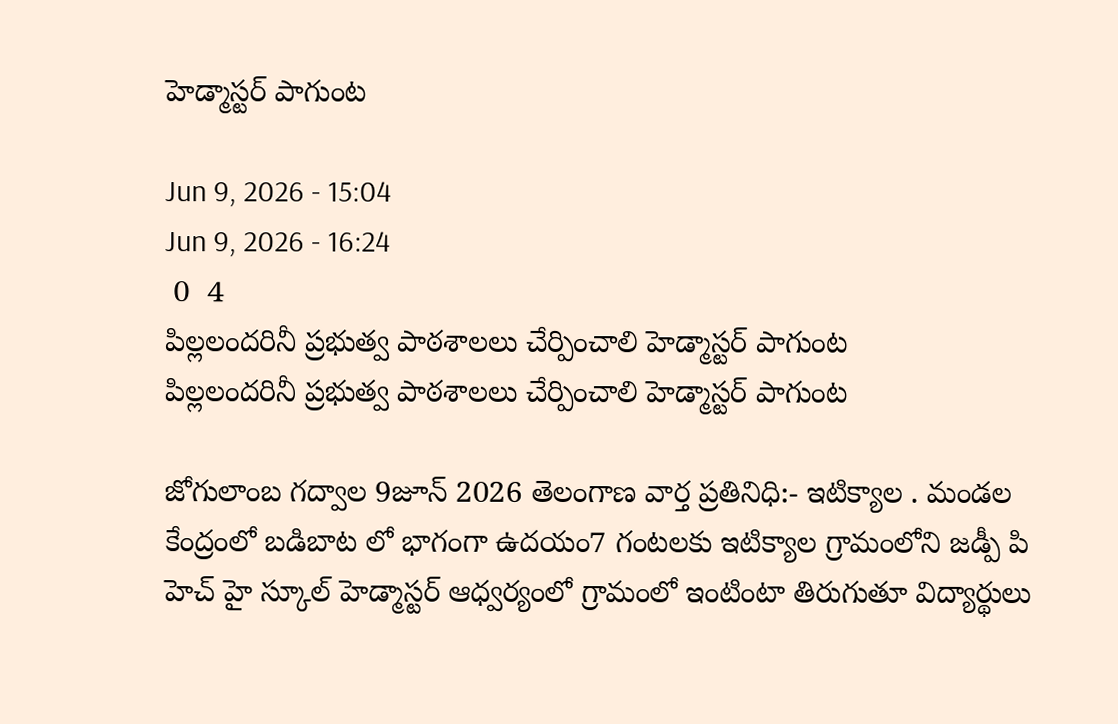హెడ్మాస్టర్ పాగుంట

Jun 9, 2026 - 15:04
Jun 9, 2026 - 16:24
 0  4
పిల్లలందరినీ ప్రభుత్వ పాఠశాలలు చేర్పించాలి హెడ్మాస్టర్ పాగుంట
పిల్లలందరినీ ప్రభుత్వ పాఠశాలలు చేర్పించాలి హెడ్మాస్టర్ పాగుంట

జోగులాంబ గద్వాల 9జూన్ 2026 తెలంగాణ వార్త ప్రతినిధి:- ఇటిక్యాల . మండల కేంద్రంలో బడిబాట లో భాగంగా ఉదయం7 గంటలకు ఇటిక్యాల గ్రామంలోని జడ్పీ పి హెచ్ హై స్కూల్ హెడ్మాస్టర్ ఆధ్వర్యంలో గ్రామంలో ఇంటింటా తిరుగుతూ విద్యార్థులు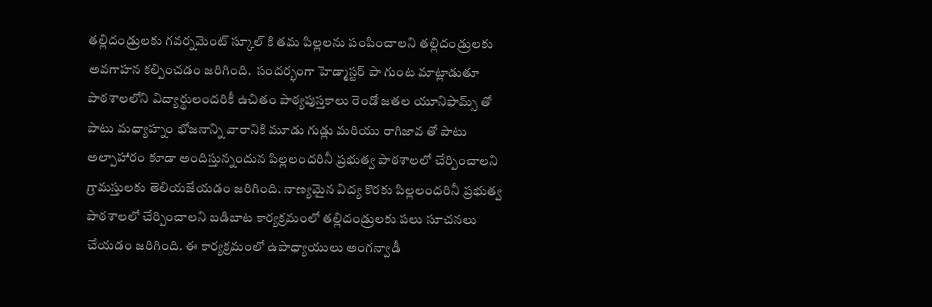తల్లిదండ్రులకు గవర్నమెంట్ స్కూల్ కి తమ పిల్లలను పంపించాలని తల్లిదండ్రులకు అవగాహన కల్పించడం జరిగింది.  సందర్భంగా హెడ్మాస్టర్ పా గుంట మాట్లాడుతూ పాఠశాలలోని విద్యార్థులందరికీ ఉచితం పాఠ్యపుస్తకాలు రెండో జతల యూనిఫామ్స్ తో పాటు మధ్యాహ్నం భోజనాన్ని వారానికి మూడు గుడ్లు మరియు రాగిజావ తో పాటు అల్పాహారం కూడా అందిస్తున్నందున పిల్లలందరినీ ప్రభుత్వ పాఠశాలలో చేర్పించాలని గ్రామస్తులకు తెలియజేయడం జరిగింది. నాణ్యమైన విద్య కొరకు పిల్లలందరినీ ప్రభుత్వ పాఠశాలలో చేర్పించాలని బడిబాట కార్యక్రమంలో తల్లిదండ్రులకు పలు సూచనలు చేయడం జరిగింది. ఈ కార్యక్రమంలో ఉపాధ్యాయులు అంగన్వాడీ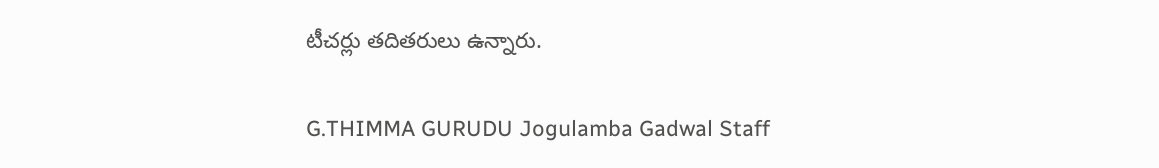టీచర్లు తదితరులు ఉన్నారు.

G.THIMMA GURUDU Jogulamba Gadwal Staff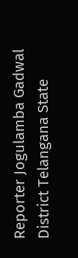Reporter Jogulamba Gadwal District Telangana State